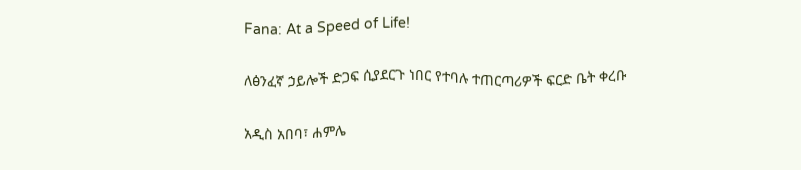Fana: At a Speed of Life!

ለፅንፈኛ ኃይሎች ድጋፍ ሲያደርጉ ነበር የተባሉ ተጠርጣሪዎች ፍርድ ቤት ቀረቡ

አዲስ አበባ፣ ሐምሌ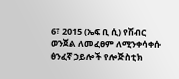6፣ 2015 (ኤፍ ቢ ሲ) የሽብር ወንጀል ለመፈፀም ለሚንቀሳቀሱ ፅንፈኛ ኃይሎች የሎጅስቲክ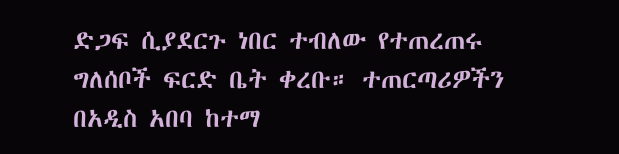ድጋፍ ሲያደርጉ ነበር ተብለው የተጠረጠሩ ግለሰቦች ፍርድ ቤት ቀረቡ። ተጠርጣሪዎችን በአዲስ አበባ ከተማ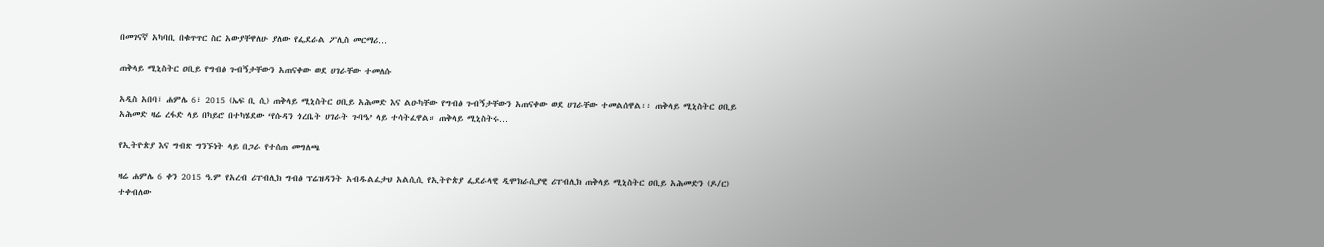በመገናኛ አካባቢ በቁጥጥር ስር አውያቸዋለሁ ያለው የፌደራል ፖሊስ መርማሪ…

ጠቅላይ ሚኒስትር ዐቢይ የግብፅ ጉብኝታቸውን አጠናቀው ወደ ሀገራቸው ተመለሱ

አዲስ አበባ፣ ሐምሌ 6፣ 2015 (ኤፍ ቢ ሲ) ጠቅላይ ሚኒስትር ዐቢይ አሕመድ እና ልዑካቸው የግብፅ ጉብኝታቸውን አጠናቀው ወደ ሀገራቸው ተመልሰዋል፡፡ ጠቅላይ ሚኒስትር ዐቢይ አሕመድ ዛሬ ረፋድ ላይ በካይሮ በተካሄደው ‘የሱዳን ጎረቤት ሀገራት ጉባዔ’ ላይ ተሳትፈዋል። ጠቅላይ ሚኒስትሩ…

የኢትዮጵያ እና ግብጽ ግንኙነት ላይ በጋራ የተሰጠ መግለጫ

ዛሬ ሐምሌ 6 ቀን 2015 ዓ.ም የአረብ ሪፐብሊክ ግብፅ ፕሬዝዳንት አብዱልፈታህ አልሲሲ የኢትዮጵያ ፌደራላዊ ዲሞክራሲያዊ ሪፐብሊክ ጠቅላይ ሚኒስትር ዐቢይ አሕመድን (ዶ/ር) ተቀብለው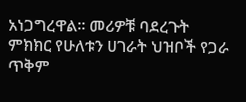አነጋግረዋል። መሪዎቹ ባደረጉት ምክክር የሁለቱን ሀገራት ህዝቦች የጋራ ጥቅም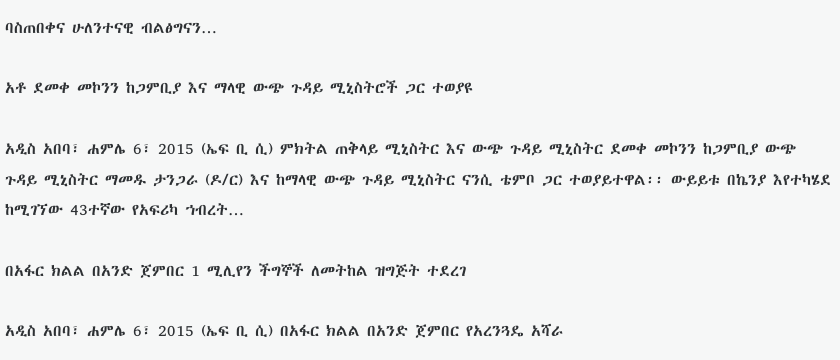ባስጠበቀና ሁለንተናዊ ብልፅግናን…

አቶ ደመቀ መኮንን ከጋምቢያ እና ማላዊ ውጭ ጉዳይ ሚኒስትሮች ጋር ተወያዩ

አዲስ አበባ፣ ሐምሌ 6፣ 2015 (ኤፍ ቢ ሲ) ምክትል ጠቅላይ ሚኒስትር እና ውጭ ጉዳይ ሚኒስትር ደመቀ መኮንን ከጋምቢያ ውጭ ጉዳይ ሚኒስትር ማመዱ ታንጋራ (ዶ/ር) እና ከማላዊ ውጭ ጉዳይ ሚኒስትር ናንሲ ቴምቦ ጋር ተወያይተዋል፡፡ ውይይቱ በኬንያ እየተካሄደ ከሚገኘው 43ተኛው የአፍሪካ ኀብረት…

በአፋር ክልል በአንድ ጀምበር 1 ሚሊየን ችግኞች ለመትከል ዝግጅት ተደረገ

አዲስ አበባ፣ ሐምሌ 6፣ 2015 (ኤፍ ቢ ሲ) በአፋር ክልል በአንድ ጀምበር የአረንጓዴ አሻራ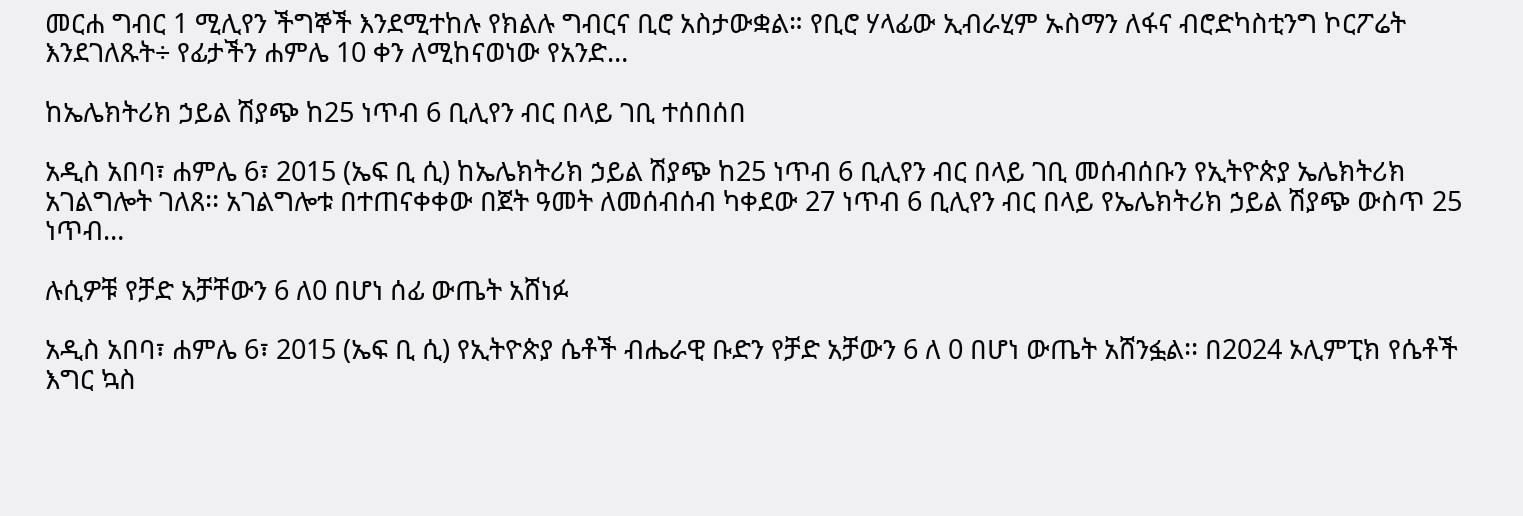መርሐ ግብር 1 ሚሊየን ችግኞች እንደሚተከሉ የክልሉ ግብርና ቢሮ አስታውቋል። የቢሮ ሃላፊው ኢብራሂም ኡስማን ለፋና ብሮድካስቲንግ ኮርፖሬት እንደገለጹት÷ የፊታችን ሐምሌ 10 ቀን ለሚከናወነው የአንድ…

ከኤሌክትሪክ ኃይል ሽያጭ ከ25 ነጥብ 6 ቢሊየን ብር በላይ ገቢ ተሰበሰበ

አዲስ አበባ፣ ሐምሌ 6፣ 2015 (ኤፍ ቢ ሲ) ከኤሌክትሪክ ኃይል ሽያጭ ከ25 ነጥብ 6 ቢሊየን ብር በላይ ገቢ መሰብሰቡን የኢትዮጵያ ኤሌክትሪክ አገልግሎት ገለጸ፡፡ አገልግሎቱ በተጠናቀቀው በጀት ዓመት ለመሰብሰብ ካቀደው 27 ነጥብ 6 ቢሊየን ብር በላይ የኤሌክትሪክ ኃይል ሽያጭ ውስጥ 25 ነጥብ…

ሉሲዎቹ የቻድ አቻቸውን 6 ለ0 በሆነ ሰፊ ውጤት አሸነፉ

አዲስ አበባ፣ ሐምሌ 6፣ 2015 (ኤፍ ቢ ሲ) የኢትዮጵያ ሴቶች ብሔራዊ ቡድን የቻድ አቻውን 6 ለ 0 በሆነ ውጤት አሸንፏል፡፡ በ2024 ኦሊምፒክ የሴቶች እግር ኳስ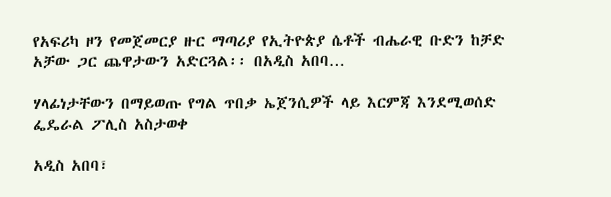የአፍሪካ ዞን የመጀመርያ ዙር ማጣሪያ የኢትዮጵያ ሴቶች ብሔራዊ ቡድን ከቻድ አቻው ጋር ጨዋታውን አድርጓል፡፡ በአዲስ አበባ…

ሃላፊነታቸውን በማይወጡ የግል ጥበቃ ኤጀንሲዎች ላይ እርምጃ እንደሚወሰድ ፌዴራል ፖሊስ አስታወቀ

አዲስ አበባ፣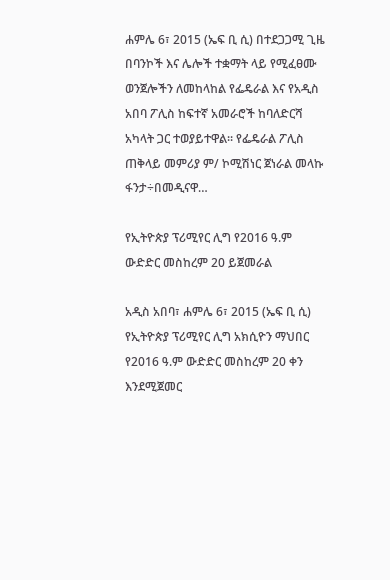ሐምሌ 6፣ 2015 (ኤፍ ቢ ሲ) በተደጋጋሚ ጊዜ በባንኮች እና ሌሎች ተቋማት ላይ የሚፈፀሙ ወንጀሎችን ለመከላከል የፌዴራል እና የአዲስ አበባ ፖሊስ ከፍተኛ አመራሮች ከባለድርሻ አካላት ጋር ተወያይተዋል፡፡ የፌዴራል ፖሊስ ጠቅላይ መምሪያ ም/ ኮሚሽነር ጀነራል መላኩ ፋንታ÷በመዲናዋ…

የኢትዮጵያ ፕሪሚየር ሊግ የ2016 ዓ.ም ውድድር መስከረም 20 ይጀመራል

አዲስ አበባ፣ ሐምሌ 6፣ 2015 (ኤፍ ቢ ሲ) የኢትዮጵያ ፕሪሚየር ሊግ አክሲዮን ማህበር የ2016 ዓ.ም ውድድር መስከረም 20 ቀን እንደሚጀመር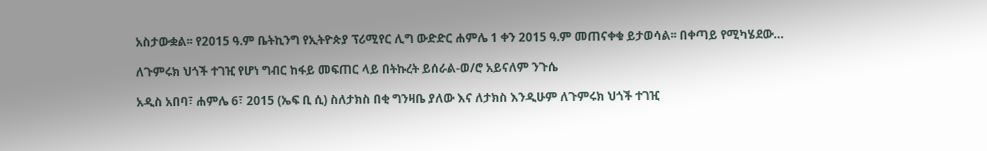አስታውቋል፡፡ የ2015 ዓ.ም ቤትኪንግ የኢትዮጵያ ፕሪሚየር ሊግ ውድድር ሐምሌ 1 ቀን 2015 ዓ.ም መጠናቀቁ ይታወሳል፡፡ በቀጣይ የሚካሄደው…

ለጉምሩክ ህጎች ተገዢ የሆነ ግብር ከፋይ መፍጠር ላይ በትኩረት ይሰራል-ወ/ሮ አይናለም ንጉሴ

አዲስ አበባ፣ ሐምሌ 6፣ 2015 (ኤፍ ቢ ሲ) ስለታክስ በቂ ግንዛቤ ያለው እና ለታክስ እንዲሁም ለጉምሩክ ህጎች ተገዢ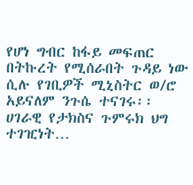የሆነ ግብር ከፋይ መፍጠር በትኩረት የሚሰራበት ጉዳይ ነው ሲሉ የገቢዎች ሚኒስትር ወ/ሮ አይናለም ንጉሴ ተናገሩ፡፡ ሀገራዊ የታክስና ጉምሩክ ህግ ተገዢነት…